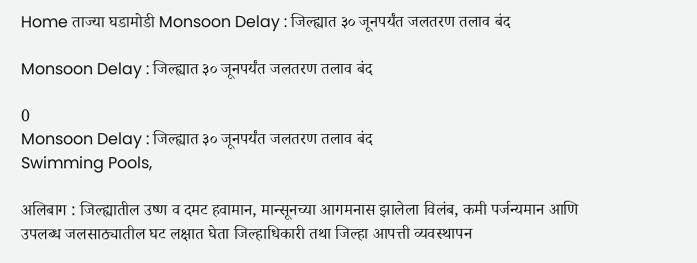Home ताज्या घडामोडी Monsoon Delay : जिल्ह्यात ३० जूनपर्यंत जलतरण तलाव बंद

Monsoon Delay : जिल्ह्यात ३० जूनपर्यंत जलतरण तलाव बंद

0
Monsoon Delay : जिल्ह्यात ३० जूनपर्यंत जलतरण तलाव बंद
Swimming Pools,

अलिबाग : जिल्ह्यातील उष्ण व दमट हवामान, मान्सूनच्या आगमनास झालेला विलंब, कमी पर्जन्यमान आणि उपलब्ध जलसाठ्यातील घट लक्षात घेता जिल्हाधिकारी तथा जिल्हा आपत्ती व्यवस्थापन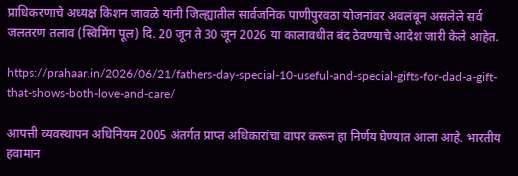प्राधिकरणाचे अध्यक्ष किशन जावळे यांनी जिल्ह्यातील सार्वजनिक पाणीपुरवठा योजनांवर अवलंबून असलेले सर्व जलतरण तलाव (स्विमिंग पूल) दि. 20 जून ते 30 जून 2026 या कालावधीत बंद ठेवण्याचे आदेश जारी केले आहेत.

https://prahaar.in/2026/06/21/fathers-day-special-10-useful-and-special-gifts-for-dad-a-gift-that-shows-both-love-and-care/

आपत्ती व्यवस्थापन अधिनियम 2005 अंतर्गत प्राप्त अधिकारांचा वापर करून हा निर्णय घेण्यात आला आहे. भारतीय हवामान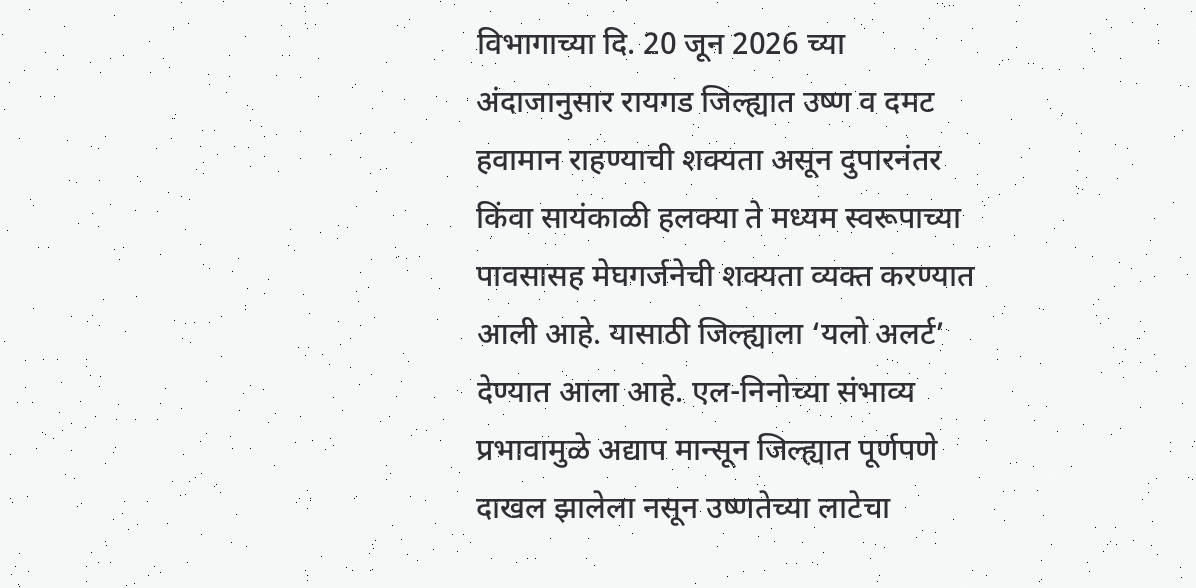विभागाच्या दि. 20 जून 2026 च्या अंदाजानुसार रायगड जिल्ह्यात उष्ण व दमट हवामान राहण्याची शक्यता असून दुपारनंतर किंवा सायंकाळी हलक्या ते मध्यम स्वरूपाच्या पावसासह मेघगर्जनेची शक्यता व्यक्त करण्यात आली आहे. यासाठी जिल्ह्याला ‘यलो अलर्ट’ देण्यात आला आहे. एल-निनोच्या संभाव्य प्रभावामुळे अद्याप मान्सून जिल्ह्यात पूर्णपणे दाखल झालेला नसून उष्णतेच्या लाटेचा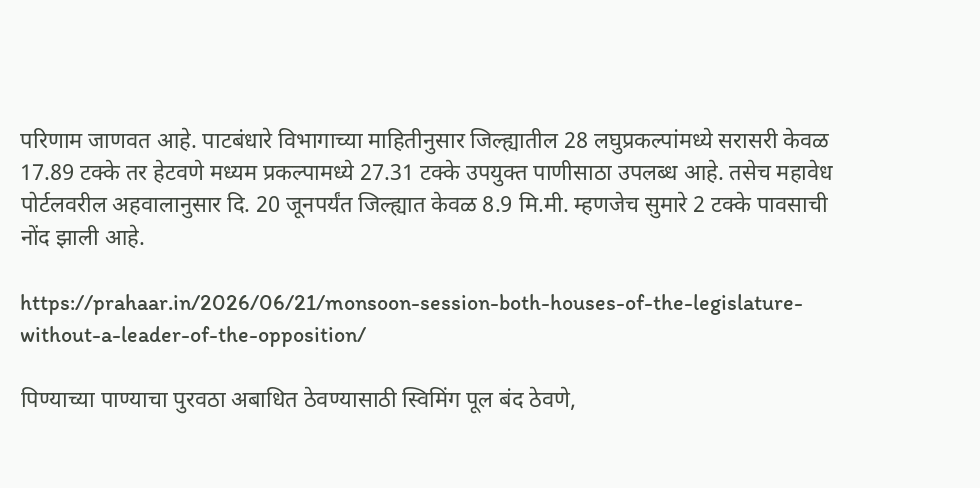परिणाम जाणवत आहे. पाटबंधारे विभागाच्या माहितीनुसार जिल्ह्यातील 28 लघुप्रकल्पांमध्ये सरासरी केवळ 17.89 टक्के तर हेटवणे मध्यम प्रकल्पामध्ये 27.31 टक्के उपयुक्त पाणीसाठा उपलब्ध आहे. तसेच महावेध पोर्टलवरील अहवालानुसार दि. 20 जूनपर्यंत जिल्ह्यात केवळ 8.9 मि.मी. म्हणजेच सुमारे 2 टक्के पावसाची नोंद झाली आहे.

https://prahaar.in/2026/06/21/monsoon-session-both-houses-of-the-legislature-without-a-leader-of-the-opposition/

पिण्याच्या पाण्याचा पुरवठा अबाधित ठेवण्यासाठी स्विमिंग पूल बंद ठेवणे,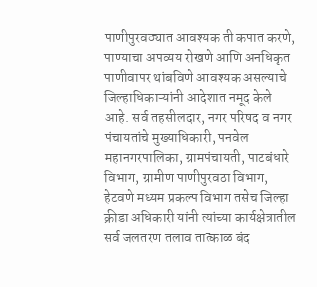पाणीपुरवठ्यात आवश्यक ती कपात करणे, पाण्याचा अपव्यय रोखणे आणि अनधिकृत पाणीवापर थांबविणे आवश्यक असल्याचे जिल्हाधिकाऱ्यांनी आदेशात नमूद केले आहे. सर्व तहसीलदार, नगर परिषद व नगर पंचायतांचे मुख्याधिकारी, पनवेल महानगरपालिका, ग्रामपंचायती, पाटबंधारे विभाग, ग्रामीण पाणीपुरवठा विभाग, हेटवणे मध्यम प्रकल्प विभाग तसेच जिल्हा क्रीडा अधिकारी यांनी त्यांच्या कार्यक्षेत्रातील सर्व जलतरण तलाव तात्काळ बंद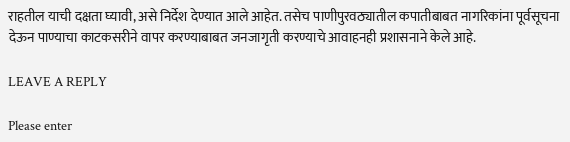राहतील याची दक्षता घ्यावी, असे निर्देश देण्यात आले आहेत. तसेच पाणीपुरवठ्यातील कपातीबाबत नागरिकांना पूर्वसूचना देऊन पाण्याचा काटकसरीने वापर करण्याबाबत जनजागृती करण्याचे आवाहनही प्रशासनाने केले आहे.

LEAVE A REPLY

Please enter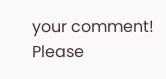your comment!
Please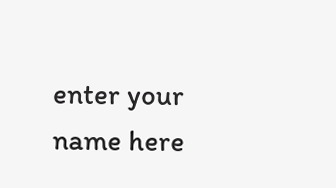enter your name here